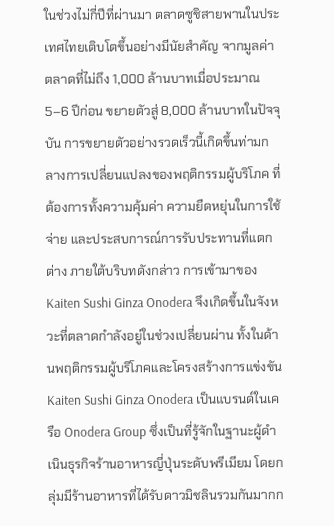ในช่วงไม่กี่ปีที่ผ่านมา ตลาดซูชิสายพานในประเทศไทยเติบโตขึ้นอย่างมีนัยสำคัญ จากมูลค่าตลาดที่ไม่ถึง 1,000 ล้านบาทเมื่อประมาณ 5–6 ปีก่อน ขยายตัวสู่ 8,000 ล้านบาทในปัจจุบัน การขยายตัวอย่างรวดเร็วนี้เกิดขึ้นท่ามกลางการเปลี่ยนแปลงของพฤติกรรมผู้บริโภค ที่ต้องการทั้งความคุ้มค่า ความยืดหยุ่นในการใช้จ่าย และประสบการณ์การรับประทานที่แตกต่าง ภายใต้บริบทดังกล่าว การเข้ามาของ Kaiten Sushi Ginza Onodera จึงเกิดขึ้นในจังหวะที่ตลาดกำลังอยู่ในช่วงเปลี่ยนผ่าน ทั้งในด้านพฤติกรรมผู้บริโภคและโครงสร้างการแข่งขัน
Kaiten Sushi Ginza Onodera เป็นแบรนด์ในเครือ Onodera Group ซึ่งเป็นที่รู้จักในฐานะผู้ดำเนินธุรกิจร้านอาหารญี่ปุ่นระดับพรีเมียม โดยกลุ่มมีร้านอาหารที่ได้รับดาวมิชลินรวมกันมากก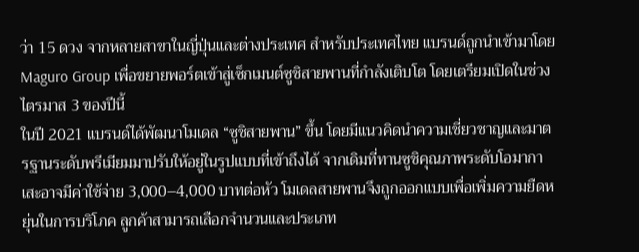ว่า 15 ดวง จากหลายสาขาในญี่ปุ่นและต่างประเทศ สำหรับประเทศไทย แบรนด์ถูกนำเข้ามาโดย Maguro Group เพื่อขยายพอร์ตเข้าสู่เซ็กเมนต์ซูชิสายพานที่กำลังเติบโต โดยเตรียมเปิดในช่วงไตรมาส 3 ของปีนี้
ในปี 2021 แบรนด์ได้พัฒนาโมเดล “ซูชิสายพาน” ขึ้น โดยมีแนวคิดนำความเชี่ยวชาญและมาตรฐานระดับพรีเมียมมาปรับให้อยู่ในรูปแบบที่เข้าถึงได้ จากเดิมที่ทานซูชิคุณภาพระดับโอมากาเสะอาจมีค่าใช้จ่าย 3,000–4,000 บาทต่อหัว โมเดลสายพานจึงถูกออกแบบเพื่อเพิ่มความยืดหยุ่นในการบริโภค ลูกค้าสามารถเลือกจำนวนและประเภท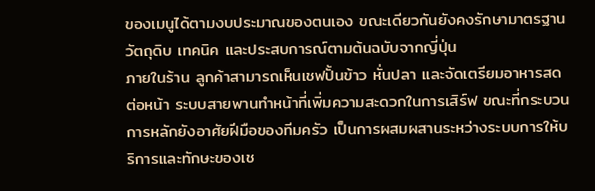ของเมนูได้ตามงบประมาณของตนเอง ขณะเดียวกันยังคงรักษามาตรฐานวัตถุดิบ เทคนิค และประสบการณ์ตามต้นฉบับจากญี่ปุ่น
ภายในร้าน ลูกค้าสามารถเห็นเชฟปั้นข้าว หั่นปลา และจัดเตรียมอาหารสดต่อหน้า ระบบสายพานทำหน้าที่เพิ่มความสะดวกในการเสิร์ฟ ขณะที่กระบวนการหลักยังอาศัยฝีมือของทีมครัว เป็นการผสมผสานระหว่างระบบการให้บริการและทักษะของเช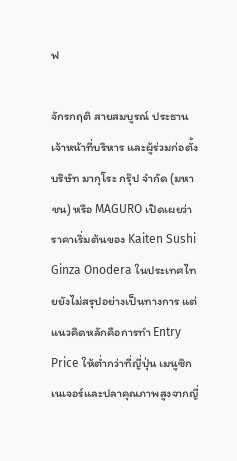ฟ

จักรกฤติ สายสมบูรณ์ ประธานเจ้าหน้าที่บริหาร และผู้ร่วมก่อตั้ง บริษัท มากุโระ กรุ๊ป จำกัด (มหาชน) หรือ MAGURO เปิดเผยว่า ราคาเริ่มต้นของ Kaiten Sushi Ginza Onodera ในประเทศไทยยังไม่สรุปอย่างเป็นทางการ แต่แนวคิดหลักคือการทำ Entry Price ให้ต่ำกว่าที่ญี่ปุ่น เมนูซิกเนเจอร์และปลาคุณภาพสูงจากญี่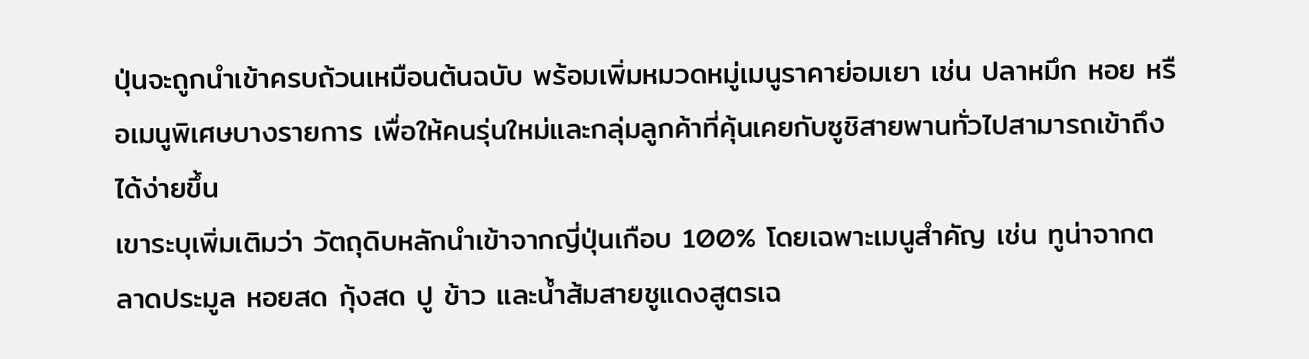ปุ่นจะถูกนำเข้าครบถ้วนเหมือนต้นฉบับ พร้อมเพิ่มหมวดหมู่เมนูราคาย่อมเยา เช่น ปลาหมึก หอย หรือเมนูพิเศษบางรายการ เพื่อให้คนรุ่นใหม่และกลุ่มลูกค้าที่คุ้นเคยกับซูชิสายพานทั่วไปสามารถเข้าถึงได้ง่ายขึ้น
เขาระบุเพิ่มเติมว่า วัตถุดิบหลักนำเข้าจากญี่ปุ่นเกือบ 100% โดยเฉพาะเมนูสำคัญ เช่น ทูน่าจากตลาดประมูล หอยสด กุ้งสด ปู ข้าว และน้ำส้มสายชูแดงสูตรเฉ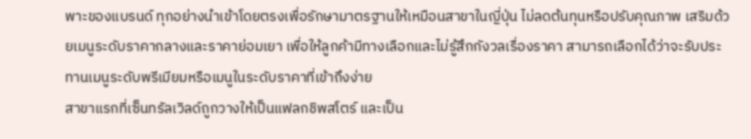พาะของแบรนด์ ทุกอย่างนำเข้าโดยตรงเพื่อรักษามาตรฐานให้เหมือนสาขาในญี่ปุ่น ไม่ลดต้นทุนหรือปรับคุณภาพ เสริมด้วยเมนูระดับราคากลางและราคาย่อมเยา เพื่อให้ลูกค้ามีทางเลือกและไม่รู้สึกกังวลเรื่องราคา สามารถเลือกได้ว่าจะรับประทานเมนูระดับพรีเมียมหรือเมนูในระดับราคาที่เข้าถึงง่าย
สาขาแรกที่เซ็นทรัลเวิลด์ถูกวางให้เป็นแฟลกชิพสโตร์ และเป็น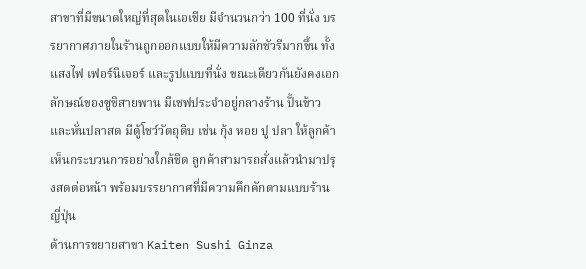สาขาที่มีขนาดใหญ่ที่สุดในเอเชีย มีจำนวนกว่า 100 ที่นั่ง บรรยากาศภายในร้านถูกออกแบบให้มีความลักชัวรีมากขึ้น ทั้งแสงไฟ เฟอร์นิเจอร์ และรูปแบบที่นั่ง ขณะเดียวกันยังคงเอกลักษณ์ของซูชิสายพาน มีเชฟประจำอยู่กลางร้าน ปั้นข้าวและหั่นปลาสด มีตู้โชว์วัตถุดิบ เช่น กุ้ง หอย ปู ปลา ให้ลูกค้าเห็นกระบวนการอย่างใกล้ชิด ลูกค้าสามารถสั่งแล้วนำมาปรุงสดต่อหน้า พร้อมบรรยากาศที่มีความคึกคักตามแบบร้านญี่ปุ่น
ด้านการขยายสาขา Kaiten Sushi Ginza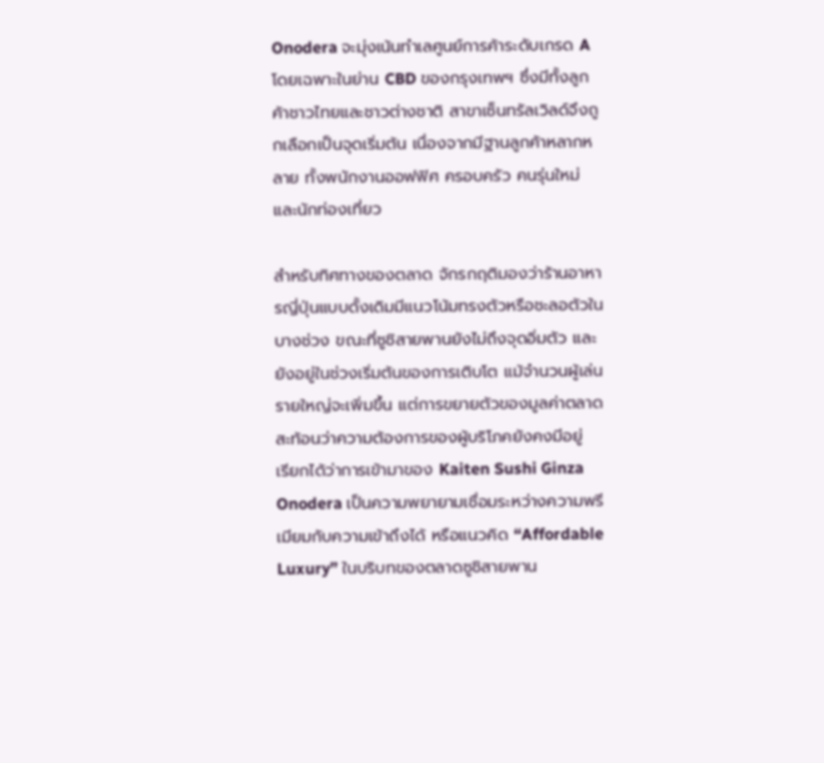Onodera จะมุ่งเน้นทำเลศูนย์การค้าระดับเกรด A โดยเฉพาะในย่าน CBD ของกรุงเทพฯ ซึ่งมีทั้งลูกค้าชาวไทยและชาวต่างชาติ สาขาเซ็นทรัลเวิลด์จึงถูกเลือกเป็นจุดเริ่มต้น เนื่องจากมีฐานลูกค้าหลากหลาย ทั้งพนักงานออฟฟิศ ครอบครัว คนรุ่นใหม่ และนักท่องเที่ยว

สำหรับทิศทางของตลาด จักรกฤติมองว่าร้านอาหารญี่ปุ่นแบบดั้งเดิมมีแนวโน้มทรงตัวหรือชะลอตัวในบางช่วง ขณะที่ซูชิสายพานยังไม่ถึงจุดอิ่มตัว และยังอยู่ในช่วงเริ่มต้นของการเติบโต แม้จำนวนผู้เล่นรายใหญ่จะเพิ่มขึ้น แต่การขยายตัวของมูลค่าตลาดสะท้อนว่าความต้องการของผู้บริโภคยังคงมีอยู่
เรียกได้ว่าการเข้ามาของ Kaiten Sushi Ginza Onodera เป็นความพยายามเชื่อมระหว่างความพรีเมียมกับความเข้าถึงได้ หรือแนวคิด “Affordable Luxury” ในบริบทของตลาดซูชิสายพาน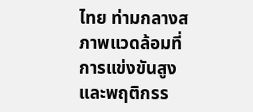ไทย ท่ามกลางสภาพแวดล้อมที่การแข่งขันสูงและพฤติกรร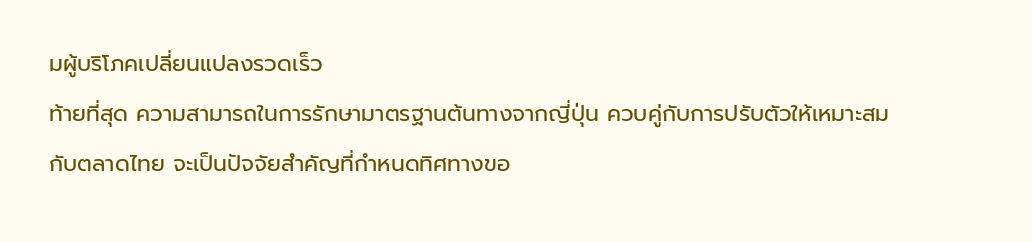มผู้บริโภคเปลี่ยนแปลงรวดเร็ว
ท้ายที่สุด ความสามารถในการรักษามาตรฐานต้นทางจากญี่ปุ่น ควบคู่กับการปรับตัวให้เหมาะสมกับตลาดไทย จะเป็นปัจจัยสำคัญที่กำหนดทิศทางขอ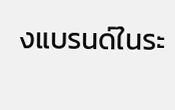งแบรนด์ในระ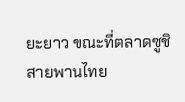ยะยาว ขณะที่ตลาดซูชิสายพานไทย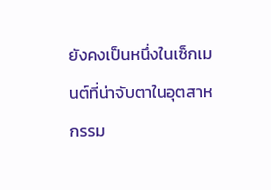ยังคงเป็นหนึ่งในเซ็กเมนต์ที่น่าจับตาในอุตสาหกรรม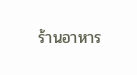ร้านอาหาร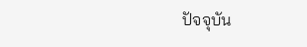ปัจจุบัน